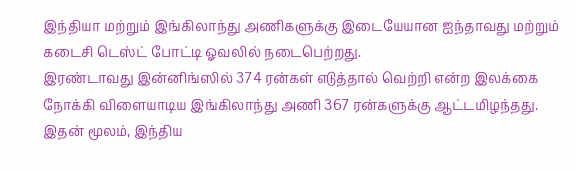இந்தியா மற்றும் இங்கிலாந்து அணிகளுக்கு இடையேயான ஐந்தாவது மற்றும் கடைசி டெஸ்ட் போட்டி ஓவலில் நடைபெற்றது.
இரண்டாவது இன்னிங்ஸில் 374 ரன்கள் எடுத்தால் வெற்றி என்ற இலக்கை நோக்கி விளையாடிய இங்கிலாந்து அணி 367 ரன்களுக்கு ஆட்டமிழந்தது.
இதன் மூலம், இந்திய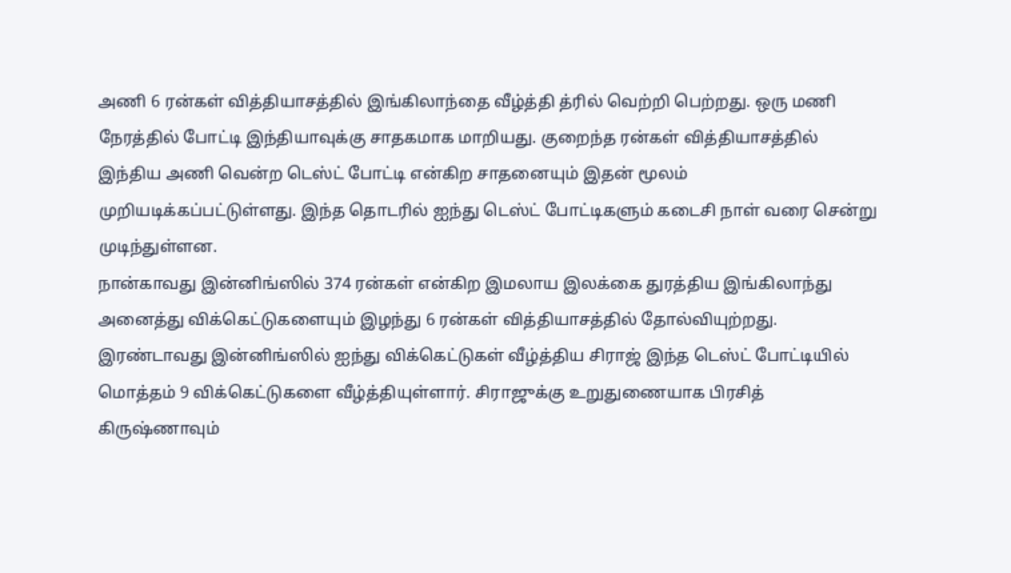அணி 6 ரன்கள் வித்தியாசத்தில் இங்கிலாந்தை வீழ்த்தி த்ரில் வெற்றி பெற்றது. ஒரு மணி நேரத்தில் போட்டி இந்தியாவுக்கு சாதகமாக மாறியது. குறைந்த ரன்கள் வித்தியாசத்தில் இந்திய அணி வென்ற டெஸ்ட் போட்டி என்கிற சாதனையும் இதன் மூலம் முறியடிக்கப்பட்டுள்ளது. இந்த தொடரில் ஐந்து டெஸ்ட் போட்டிகளும் கடைசி நாள் வரை சென்று முடிந்துள்ளன.
நான்காவது இன்னிங்ஸில் 374 ரன்கள் என்கிற இமலாய இலக்கை துரத்திய இங்கிலாந்து அனைத்து விக்கெட்டுகளையும் இழந்து 6 ரன்கள் வித்தியாசத்தில் தோல்வியுற்றது.
இரண்டாவது இன்னிங்ஸில் ஐந்து விக்கெட்டுகள் வீழ்த்திய சிராஜ் இந்த டெஸ்ட் போட்டியில் மொத்தம் 9 விக்கெட்டுகளை வீழ்த்தியுள்ளார். சிராஜுக்கு உறுதுணையாக பிரசித் கிருஷ்ணாவும்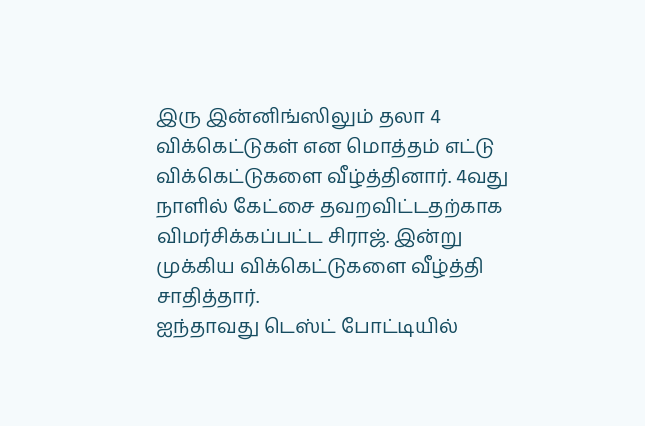இரு இன்னிங்ஸிலும் தலா 4 விக்கெட்டுகள் என மொத்தம் எட்டு விக்கெட்டுகளை வீழ்த்தினார். 4வது நாளில் கேட்சை தவறவிட்டதற்காக விமர்சிக்கப்பட்ட சிராஜ். இன்று முக்கிய விக்கெட்டுகளை வீழ்த்தி சாதித்தார்.
ஐந்தாவது டெஸ்ட் போட்டியில்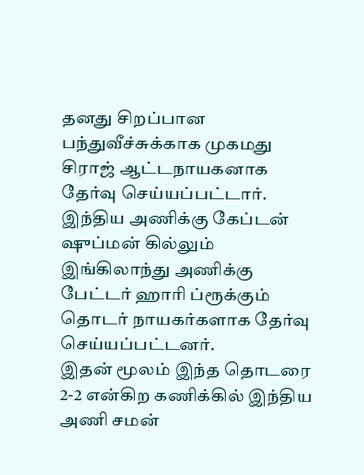தனது சிறப்பான பந்துவீச்சுக்காக முகமது சிராஜ் ஆட்டநாயகனாக தேர்வு செய்யப்பட்டார். இந்திய அணிக்கு கேப்டன் ஷுப்மன் கில்லும் இங்கிலாந்து அணிக்கு பேட்டர் ஹாரி ப்ரூக்கும் தொடர் நாயகர்களாக தேர்வு செய்யப்பட்டனர்.
இதன் மூலம் இந்த தொடரை 2-2 என்கிற கணிக்கில் இந்திய அணி சமன்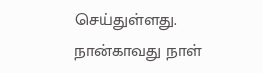செய்துள்ளது. நான்காவது நாள்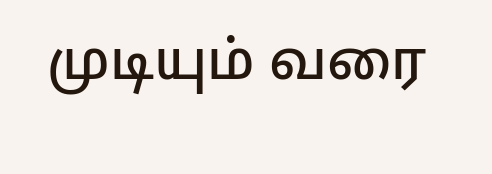முடியும் வரை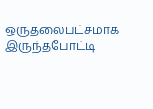ஒருதலைபட்சமாக இருந்தபோட்டி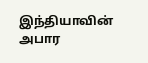இந்தியாவின் அபார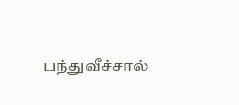பந்துவீச்சால்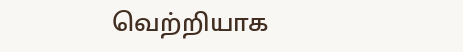வெற்றியாக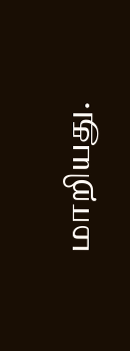மாறியது.